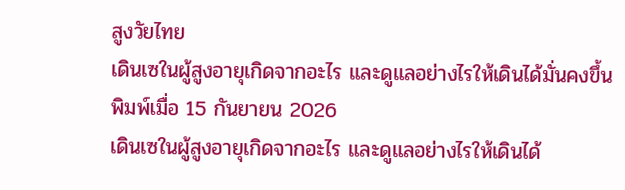สูงวัยไทย
เดินเซในผู้สูงอายุเกิดจากอะไร และดูแลอย่างไรให้เดินได้มั่นคงขึ้น
พิมพ์เมื่อ 15 กันยายน 2026
เดินเซในผู้สูงอายุเกิดจากอะไร และดูแลอย่างไรให้เดินได้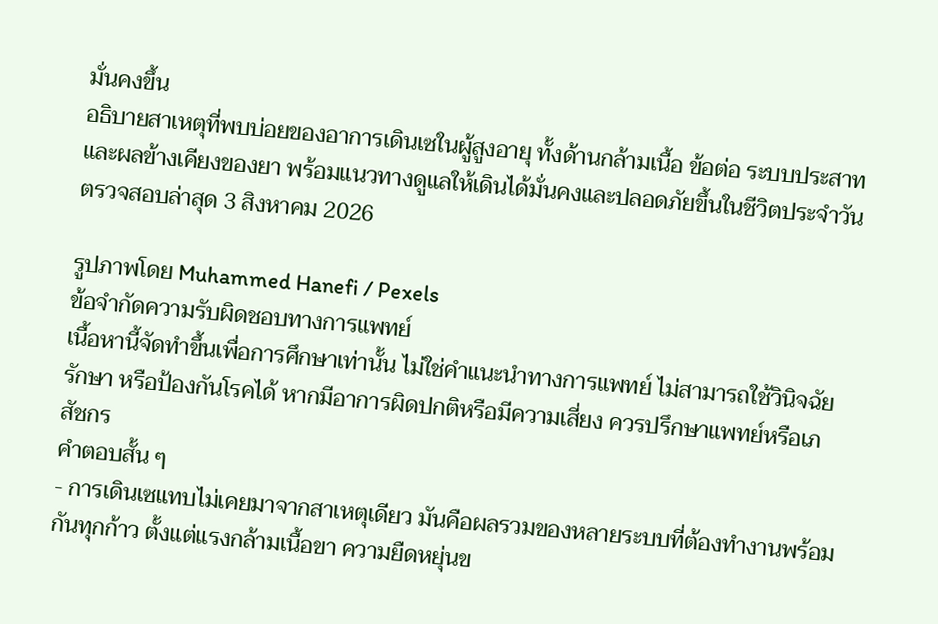มั่นคงขึ้น
อธิบายสาเหตุที่พบบ่อยของอาการเดินเซในผู้สูงอายุ ทั้งด้านกล้ามเนื้อ ข้อต่อ ระบบประสาท และผลข้างเคียงของยา พร้อมแนวทางดูแลให้เดินได้มั่นคงและปลอดภัยขึ้นในชีวิตประจำวัน
ตรวจสอบล่าสุด 3 สิงหาคม 2026

รูปภาพโดย Muhammed Hanefi / Pexels
ข้อจำกัดความรับผิดชอบทางการแพทย์
เนื้อหานี้จัดทำขึ้นเพื่อการศึกษาเท่านั้น ไม่ใช่คำแนะนำทางการแพทย์ ไม่สามารถใช้วินิจฉัย รักษา หรือป้องกันโรคได้ หากมีอาการผิดปกติหรือมีความเสี่ยง ควรปรึกษาแพทย์หรือเภสัชกร
คำตอบสั้น ๆ
- การเดินเซแทบไม่เคยมาจากสาเหตุเดียว มันคือผลรวมของหลายระบบที่ต้องทำงานพร้อมกันทุกก้าว ตั้งแต่แรงกล้ามเนื้อขา ความยืดหยุ่นข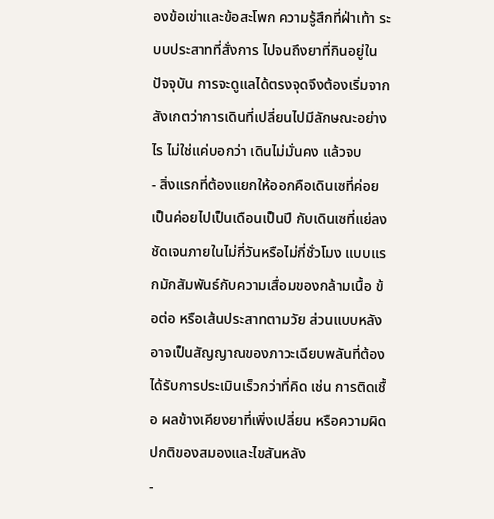องข้อเข่าและข้อสะโพก ความรู้สึกที่ฝ่าเท้า ระบบประสาทที่สั่งการ ไปจนถึงยาที่กินอยู่ในปัจจุบัน การจะดูแลได้ตรงจุดจึงต้องเริ่มจากสังเกตว่าการเดินที่เปลี่ยนไปมีลักษณะอย่างไร ไม่ใช่แค่บอกว่า เดินไม่มั่นคง แล้วจบ
- สิ่งแรกที่ต้องแยกให้ออกคือเดินเซที่ค่อยเป็นค่อยไปเป็นเดือนเป็นปี กับเดินเซที่แย่ลงชัดเจนภายในไม่กี่วันหรือไม่กี่ชั่วโมง แบบแรกมักสัมพันธ์กับความเสื่อมของกล้ามเนื้อ ข้อต่อ หรือเส้นประสาทตามวัย ส่วนแบบหลังอาจเป็นสัญญาณของภาวะเฉียบพลันที่ต้องได้รับการประเมินเร็วกว่าที่คิด เช่น การติดเชื้อ ผลข้างเคียงยาที่เพิ่งเปลี่ยน หรือความผิดปกติของสมองและไขสันหลัง
-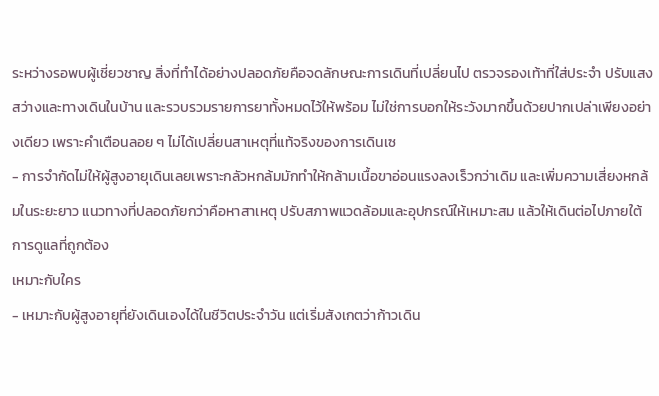ระหว่างรอพบผู้เชี่ยวชาญ สิ่งที่ทำได้อย่างปลอดภัยคือจดลักษณะการเดินที่เปลี่ยนไป ตรวจรองเท้าที่ใส่ประจำ ปรับแสงสว่างและทางเดินในบ้าน และรวบรวมรายการยาทั้งหมดไว้ให้พร้อม ไม่ใช่การบอกให้ระวังมากขึ้นด้วยปากเปล่าเพียงอย่างเดียว เพราะคำเตือนลอย ๆ ไม่ได้เปลี่ยนสาเหตุที่แท้จริงของการเดินเซ
- การจำกัดไม่ให้ผู้สูงอายุเดินเลยเพราะกลัวหกล้มมักทำให้กล้ามเนื้อขาอ่อนแรงลงเร็วกว่าเดิม และเพิ่มความเสี่ยงหกล้มในระยะยาว แนวทางที่ปลอดภัยกว่าคือหาสาเหตุ ปรับสภาพแวดล้อมและอุปกรณ์ให้เหมาะสม แล้วให้เดินต่อไปภายใต้การดูแลที่ถูกต้อง
เหมาะกับใคร
- เหมาะกับผู้สูงอายุที่ยังเดินเองได้ในชีวิตประจำวัน แต่เริ่มสังเกตว่าก้าวเดิน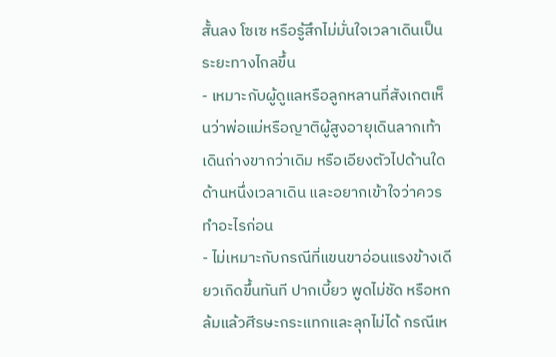สั้นลง โซเซ หรือรู้สึกไม่มั่นใจเวลาเดินเป็นระยะทางไกลขึ้น
- เหมาะกับผู้ดูแลหรือลูกหลานที่สังเกตเห็นว่าพ่อแม่หรือญาติผู้สูงอายุเดินลากเท้า เดินถ่างขากว่าเดิม หรือเอียงตัวไปด้านใดด้านหนึ่งเวลาเดิน และอยากเข้าใจว่าควรทำอะไรก่อน
- ไม่เหมาะกับกรณีที่แขนขาอ่อนแรงข้างเดียวเกิดขึ้นทันที ปากเบี้ยว พูดไม่ชัด หรือหกล้มแล้วศีรษะกระแทกและลุกไม่ได้ กรณีเห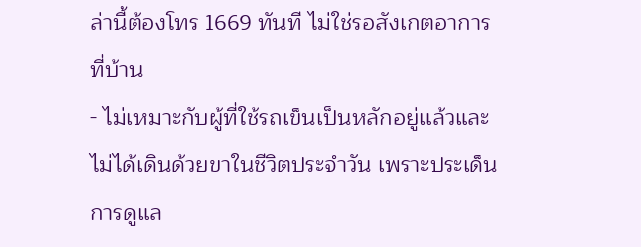ล่านี้ต้องโทร 1669 ทันที ไม่ใช่รอสังเกตอาการที่บ้าน
- ไม่เหมาะกับผู้ที่ใช้รถเข็นเป็นหลักอยู่แล้วและไม่ได้เดินด้วยขาในชีวิตประจำวัน เพราะประเด็นการดูแล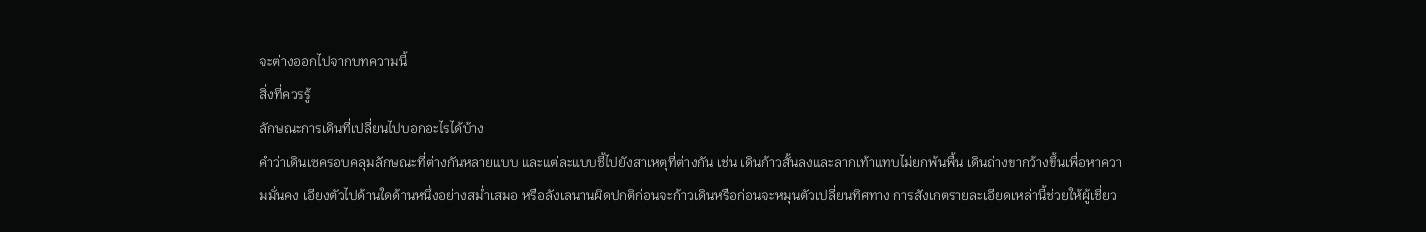จะต่างออกไปจากบทความนี้
สิ่งที่ควรรู้
ลักษณะการเดินที่เปลี่ยนไปบอกอะไรได้บ้าง
คำว่าเดินเซครอบคลุมลักษณะที่ต่างกันหลายแบบ และแต่ละแบบชี้ไปยังสาเหตุที่ต่างกัน เช่น เดินก้าวสั้นลงและลากเท้าแทบไม่ยกพ้นพื้น เดินถ่างขากว้างขึ้นเพื่อหาความมั่นคง เอียงตัวไปด้านใดด้านหนึ่งอย่างสม่ำเสมอ หรือลังเลนานผิดปกติก่อนจะก้าวเดินหรือก่อนจะหมุนตัวเปลี่ยนทิศทาง การสังเกตรายละเอียดเหล่านี้ช่วยให้ผู้เชี่ยว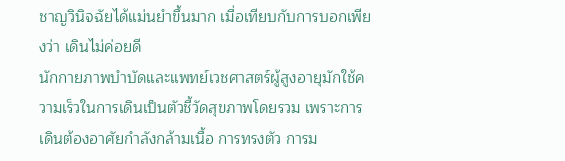ชาญวินิจฉัยได้แม่นยำขึ้นมาก เมื่อเทียบกับการบอกเพียงว่า เดินไม่ค่อยดี
นักกายภาพบำบัดและแพทย์เวชศาสตร์ผู้สูงอายุมักใช้ความเร็วในการเดินเป็นตัวชี้วัดสุขภาพโดยรวม เพราะการเดินต้องอาศัยกำลังกล้ามเนื้อ การทรงตัว การม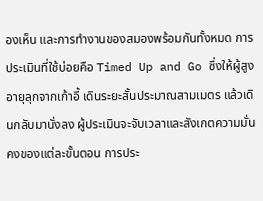องเห็น และการทำงานของสมองพร้อมกันทั้งหมด การประเมินที่ใช้บ่อยคือ Timed Up and Go ซึ่งให้ผู้สูงอายุลุกจากเก้าอี้ เดินระยะสั้นประมาณสามเมตร แล้วเดินกลับมานั่งลง ผู้ประเมินจะจับเวลาและสังเกตความมั่นคงของแต่ละขั้นตอน การประ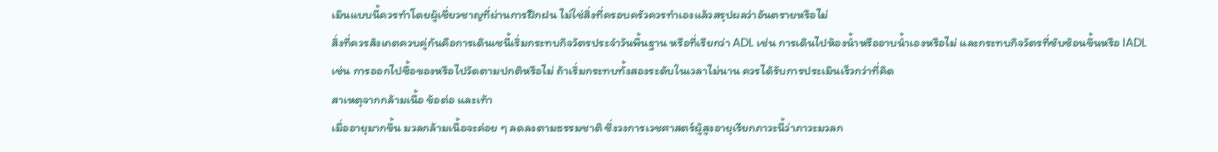เมินแบบนี้ควรทำโดยผู้เชี่ยวชาญที่ผ่านการฝึกฝน ไม่ใช่สิ่งที่ครอบครัวควรทำเองแล้วสรุปผลว่าอันตรายหรือไม่
สิ่งที่ควรสังเกตควบคู่กันคือการเดินเซนี้เริ่มกระทบกิจวัตรประจำวันพื้นฐาน หรือที่เรียกว่า ADL เช่น การเดินไปห้องน้ำหรืออาบน้ำเองหรือไม่ และกระทบกิจวัตรที่ซับซ้อนขึ้นหรือ IADL เช่น การออกไปซื้อของหรือไปวัดตามปกติหรือไม่ ถ้าเริ่มกระทบทั้งสองระดับในเวลาไม่นาน ควรได้รับการประเมินเร็วกว่าที่คิด
สาเหตุจากกล้ามเนื้อ ข้อต่อ และเท้า
เมื่ออายุมากขึ้น มวลกล้ามเนื้อจะค่อย ๆ ลดลงตามธรรมชาติ ซึ่งวงการเวชศาสตร์ผู้สูงอายุเรียกภาวะนี้ว่าภาวะมวลก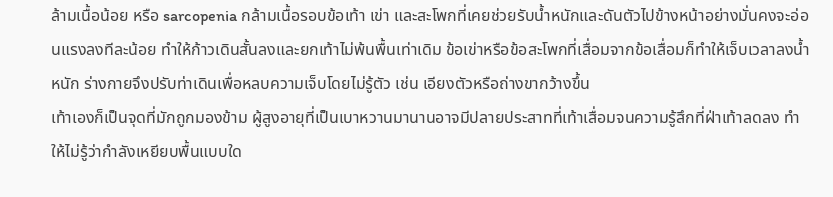ล้ามเนื้อน้อย หรือ sarcopenia กล้ามเนื้อรอบข้อเท้า เข่า และสะโพกที่เคยช่วยรับน้ำหนักและดันตัวไปข้างหน้าอย่างมั่นคงจะอ่อนแรงลงทีละน้อย ทำให้ก้าวเดินสั้นลงและยกเท้าไม่พ้นพื้นเท่าเดิม ข้อเข่าหรือข้อสะโพกที่เสื่อมจากข้อเสื่อมก็ทำให้เจ็บเวลาลงน้ำหนัก ร่างกายจึงปรับท่าเดินเพื่อหลบความเจ็บโดยไม่รู้ตัว เช่น เอียงตัวหรือถ่างขากว้างขึ้น
เท้าเองก็เป็นจุดที่มักถูกมองข้าม ผู้สูงอายุที่เป็นเบาหวานมานานอาจมีปลายประสาทที่เท้าเสื่อมจนความรู้สึกที่ฝ่าเท้าลดลง ทำให้ไม่รู้ว่ากำลังเหยียบพื้นแบบใด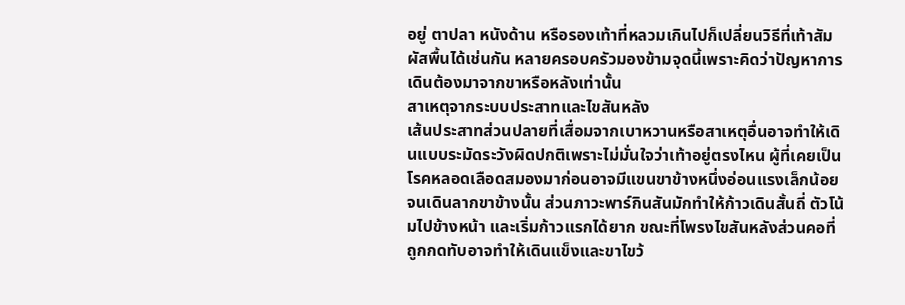อยู่ ตาปลา หนังด้าน หรือรองเท้าที่หลวมเกินไปก็เปลี่ยนวิธีที่เท้าสัมผัสพื้นได้เช่นกัน หลายครอบครัวมองข้ามจุดนี้เพราะคิดว่าปัญหาการเดินต้องมาจากขาหรือหลังเท่านั้น
สาเหตุจากระบบประสาทและไขสันหลัง
เส้นประสาทส่วนปลายที่เสื่อมจากเบาหวานหรือสาเหตุอื่นอาจทำให้เดินแบบระมัดระวังผิดปกติเพราะไม่มั่นใจว่าเท้าอยู่ตรงไหน ผู้ที่เคยเป็นโรคหลอดเลือดสมองมาก่อนอาจมีแขนขาข้างหนึ่งอ่อนแรงเล็กน้อยจนเดินลากขาข้างนั้น ส่วนภาวะพาร์กินสันมักทำให้ก้าวเดินสั้นถี่ ตัวโน้มไปข้างหน้า และเริ่มก้าวแรกได้ยาก ขณะที่โพรงไขสันหลังส่วนคอที่ถูกกดทับอาจทำให้เดินแข็งและขาไขว้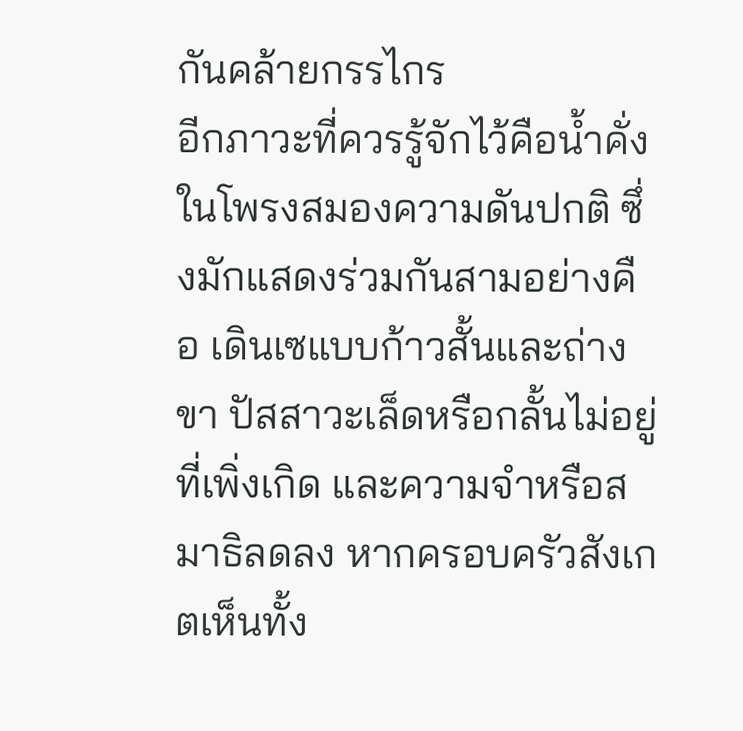กันคล้ายกรรไกร
อีกภาวะที่ควรรู้จักไว้คือน้ำคั่งในโพรงสมองความดันปกติ ซึ่งมักแสดงร่วมกันสามอย่างคือ เดินเซแบบก้าวสั้นและถ่างขา ปัสสาวะเล็ดหรือกลั้นไม่อยู่ที่เพิ่งเกิด และความจำหรือสมาธิลดลง หากครอบครัวสังเกตเห็นทั้ง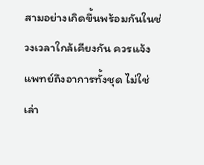สามอย่างเกิดขึ้นพร้อมกันในช่วงเวลาใกล้เคียงกัน ควรแจ้งแพทย์ถึงอาการทั้งชุด ไม่ใช่เล่า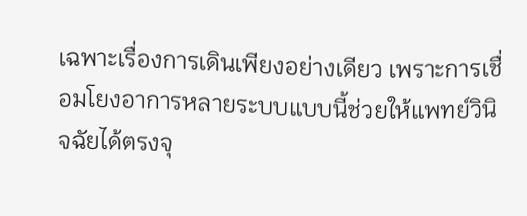เฉพาะเรื่องการเดินเพียงอย่างเดียว เพราะการเชื่อมโยงอาการหลายระบบแบบนี้ช่วยให้แพทย์วินิจฉัยได้ตรงจุ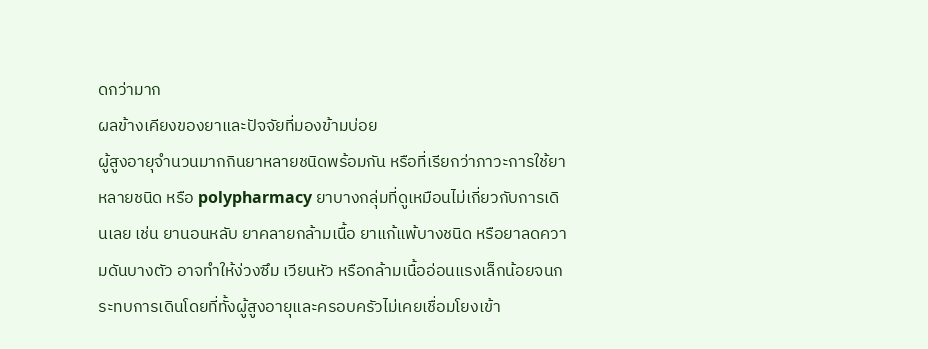ดกว่ามาก
ผลข้างเคียงของยาและปัจจัยที่มองข้ามบ่อย
ผู้สูงอายุจำนวนมากกินยาหลายชนิดพร้อมกัน หรือที่เรียกว่าภาวะการใช้ยาหลายชนิด หรือ polypharmacy ยาบางกลุ่มที่ดูเหมือนไม่เกี่ยวกับการเดินเลย เช่น ยานอนหลับ ยาคลายกล้ามเนื้อ ยาแก้แพ้บางชนิด หรือยาลดความดันบางตัว อาจทำให้ง่วงซึม เวียนหัว หรือกล้ามเนื้ออ่อนแรงเล็กน้อยจนกระทบการเดินโดยที่ทั้งผู้สูงอายุและครอบครัวไม่เคยเชื่อมโยงเข้า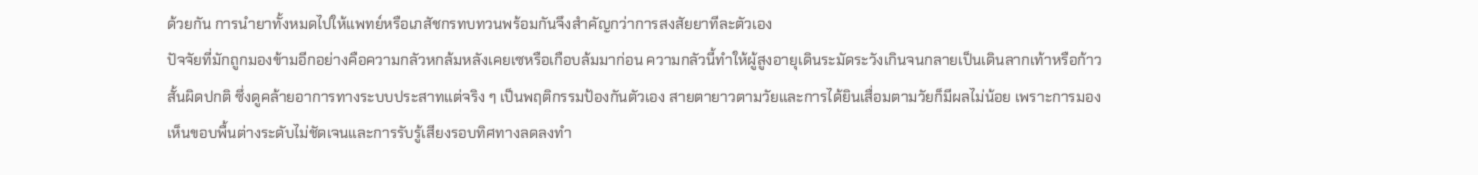ด้วยกัน การนำยาทั้งหมดไปให้แพทย์หรือเภสัชกรทบทวนพร้อมกันจึงสำคัญกว่าการสงสัยยาทีละตัวเอง
ปัจจัยที่มักถูกมองข้ามอีกอย่างคือความกลัวหกล้มหลังเคยเซหรือเกือบล้มมาก่อน ความกลัวนี้ทำให้ผู้สูงอายุเดินระมัดระวังเกินจนกลายเป็นเดินลากเท้าหรือก้าวสั้นผิดปกติ ซึ่งดูคล้ายอาการทางระบบประสาทแต่จริง ๆ เป็นพฤติกรรมป้องกันตัวเอง สายตายาวตามวัยและการได้ยินเสื่อมตามวัยก็มีผลไม่น้อย เพราะการมองเห็นขอบพื้นต่างระดับไม่ชัดเจนและการรับรู้เสียงรอบทิศทางลดลงทำ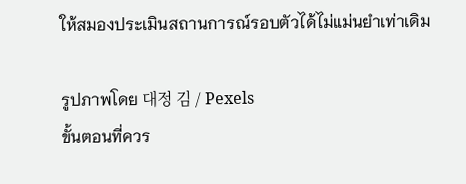ให้สมองประเมินสถานการณ์รอบตัวได้ไม่แม่นยำเท่าเดิม

รูปภาพโดย 대정 김 / Pexels
ขั้นตอนที่ควร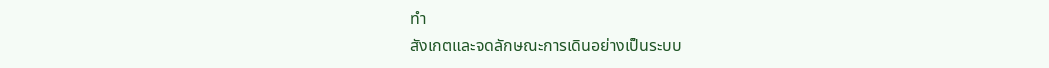ทำ
สังเกตและจดลักษณะการเดินอย่างเป็นระบบ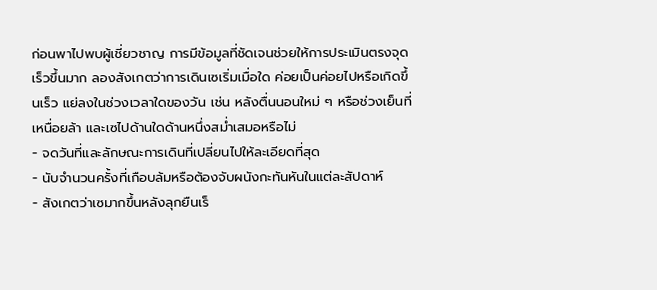ก่อนพาไปพบผู้เชี่ยวชาญ การมีข้อมูลที่ชัดเจนช่วยให้การประเมินตรงจุดเร็วขึ้นมาก ลองสังเกตว่าการเดินเซเริ่มเมื่อใด ค่อยเป็นค่อยไปหรือเกิดขึ้นเร็ว แย่ลงในช่วงเวลาใดของวัน เช่น หลังตื่นนอนใหม่ ๆ หรือช่วงเย็นที่เหนื่อยล้า และเซไปด้านใดด้านหนึ่งสม่ำเสมอหรือไม่
- จดวันที่และลักษณะการเดินที่เปลี่ยนไปให้ละเอียดที่สุด
- นับจำนวนครั้งที่เกือบล้มหรือต้องจับผนังกะทันหันในแต่ละสัปดาห์
- สังเกตว่าเซมากขึ้นหลังลุกยืนเร็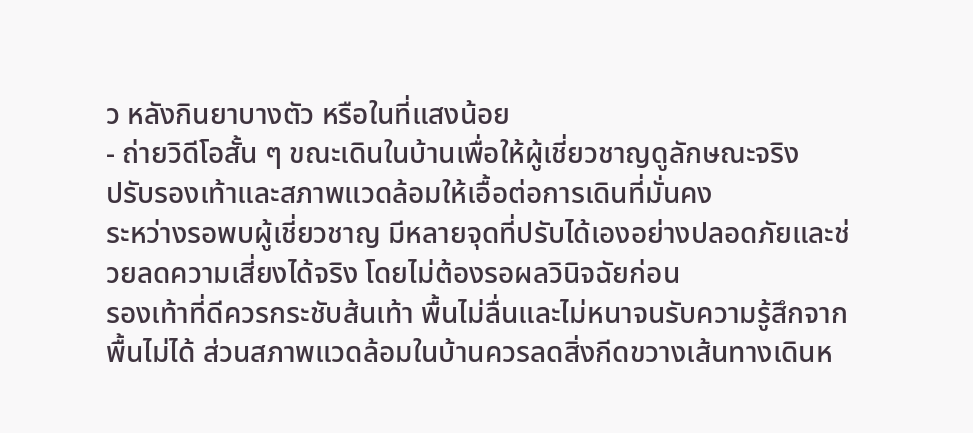ว หลังกินยาบางตัว หรือในที่แสงน้อย
- ถ่ายวิดีโอสั้น ๆ ขณะเดินในบ้านเพื่อให้ผู้เชี่ยวชาญดูลักษณะจริง
ปรับรองเท้าและสภาพแวดล้อมให้เอื้อต่อการเดินที่มั่นคง
ระหว่างรอพบผู้เชี่ยวชาญ มีหลายจุดที่ปรับได้เองอย่างปลอดภัยและช่วยลดความเสี่ยงได้จริง โดยไม่ต้องรอผลวินิจฉัยก่อน
รองเท้าที่ดีควรกระชับส้นเท้า พื้นไม่ลื่นและไม่หนาจนรับความรู้สึกจากพื้นไม่ได้ ส่วนสภาพแวดล้อมในบ้านควรลดสิ่งกีดขวางเส้นทางเดินห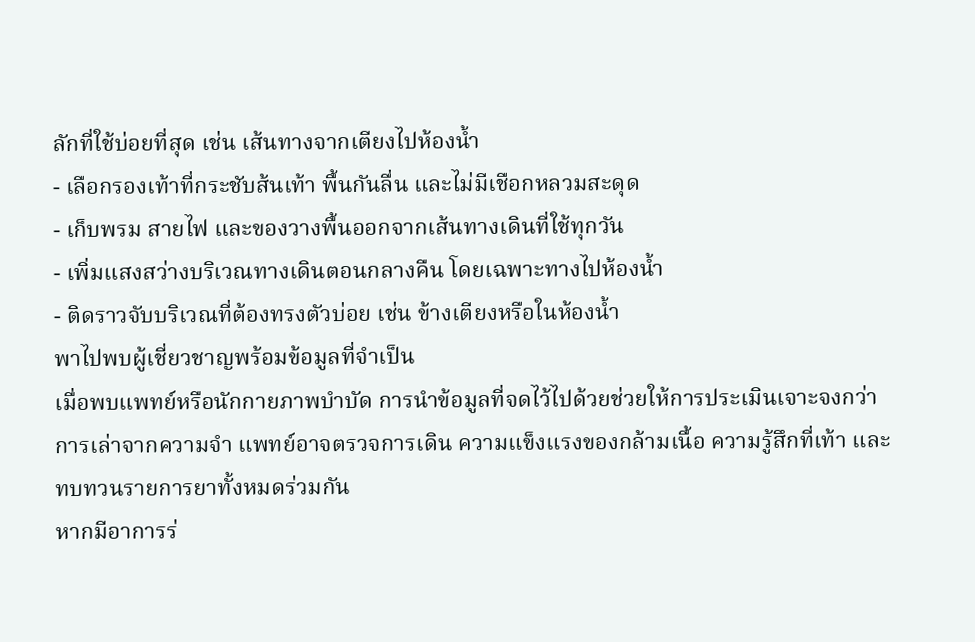ลักที่ใช้บ่อยที่สุด เช่น เส้นทางจากเตียงไปห้องน้ำ
- เลือกรองเท้าที่กระชับส้นเท้า พื้นกันลื่น และไม่มีเชือกหลวมสะดุด
- เก็บพรม สายไฟ และของวางพื้นออกจากเส้นทางเดินที่ใช้ทุกวัน
- เพิ่มแสงสว่างบริเวณทางเดินตอนกลางคืน โดยเฉพาะทางไปห้องน้ำ
- ติดราวจับบริเวณที่ต้องทรงตัวบ่อย เช่น ข้างเตียงหรือในห้องน้ำ
พาไปพบผู้เชี่ยวชาญพร้อมข้อมูลที่จำเป็น
เมื่อพบแพทย์หรือนักกายภาพบำบัด การนำข้อมูลที่จดไว้ไปด้วยช่วยให้การประเมินเจาะจงกว่าการเล่าจากความจำ แพทย์อาจตรวจการเดิน ความแข็งแรงของกล้ามเนื้อ ความรู้สึกที่เท้า และทบทวนรายการยาทั้งหมดร่วมกัน
หากมีอาการร่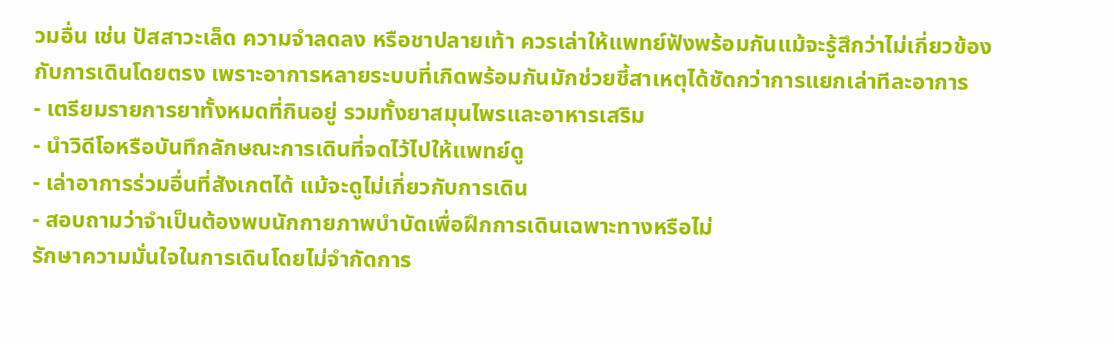วมอื่น เช่น ปัสสาวะเล็ด ความจำลดลง หรือชาปลายเท้า ควรเล่าให้แพทย์ฟังพร้อมกันแม้จะรู้สึกว่าไม่เกี่ยวข้องกับการเดินโดยตรง เพราะอาการหลายระบบที่เกิดพร้อมกันมักช่วยชี้สาเหตุได้ชัดกว่าการแยกเล่าทีละอาการ
- เตรียมรายการยาทั้งหมดที่กินอยู่ รวมทั้งยาสมุนไพรและอาหารเสริม
- นำวิดีโอหรือบันทึกลักษณะการเดินที่จดไว้ไปให้แพทย์ดู
- เล่าอาการร่วมอื่นที่สังเกตได้ แม้จะดูไม่เกี่ยวกับการเดิน
- สอบถามว่าจำเป็นต้องพบนักกายภาพบำบัดเพื่อฝึกการเดินเฉพาะทางหรือไม่
รักษาความมั่นใจในการเดินโดยไม่จำกัดการ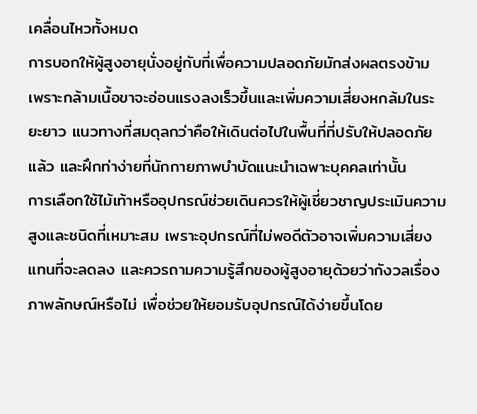เคลื่อนไหวทั้งหมด
การบอกให้ผู้สูงอายุนั่งอยู่กับที่เพื่อความปลอดภัยมักส่งผลตรงข้าม เพราะกล้ามเนื้อขาจะอ่อนแรงลงเร็วขึ้นและเพิ่มความเสี่ยงหกล้มในระยะยาว แนวทางที่สมดุลกว่าคือให้เดินต่อไปในพื้นที่ที่ปรับให้ปลอดภัยแล้ว และฝึกท่าง่ายที่นักกายภาพบำบัดแนะนำเฉพาะบุคคลเท่านั้น
การเลือกใช้ไม้เท้าหรืออุปกรณ์ช่วยเดินควรให้ผู้เชี่ยวชาญประเมินความสูงและชนิดที่เหมาะสม เพราะอุปกรณ์ที่ไม่พอดีตัวอาจเพิ่มความเสี่ยงแทนที่จะลดลง และควรถามความรู้สึกของผู้สูงอายุด้วยว่ากังวลเรื่องภาพลักษณ์หรือไม่ เพื่อช่วยให้ยอมรับอุปกรณ์ได้ง่ายขึ้นโดย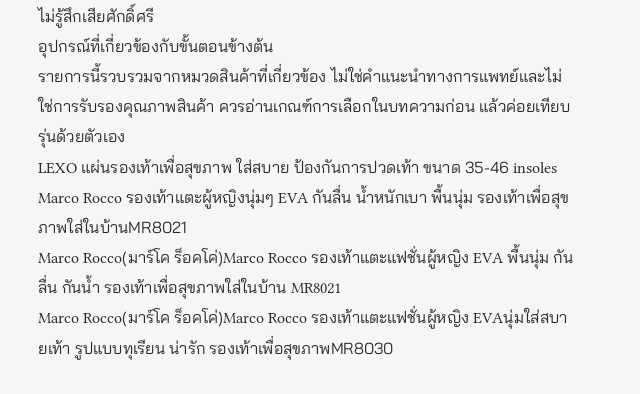ไม่รู้สึกเสียศักดิ์ศรี
อุปกรณ์ที่เกี่ยวข้องกับขั้นตอนข้างต้น
รายการนี้รวบรวมจากหมวดสินค้าที่เกี่ยวข้อง ไม่ใช่คำแนะนำทางการแพทย์และไม่ใช่การรับรองคุณภาพสินค้า ควรอ่านเกณฑ์การเลือกในบทความก่อน แล้วค่อยเทียบรุ่นด้วยตัวเอง
LEXO แผ่นรองเท้าเพื่อสุขภาพ ใส่สบาย ป้องกันการปวดเท้า ขนาด 35-46 insoles
Marco Rocco รองเท้าแตะผู้หญิงนุ่มๆ EVA กันลื่น น้ำหนักเบา พื้นนุ่ม รองเท้าเพื่อสุขภาพใส่ในบ้านMR8021
Marco Rocco(มาร์โค ร็อคโค่)Marco Rocco รองเท้าแตะแฟชั่นผู้หญิง EVA พื้นนุ่ม กันลื่น กันน้ำ รองเท้าเพื่อสุขภาพใส่ในบ้าน MR8021
Marco Rocco(มาร์โค ร็อคโค่)Marco Rocco รองเท้าแตะแฟชั่นผู้หญิง EVAนุ่มใส่สบายเท้า รูปแบบทุเรียน น่ารัก รองเท้าเพื่อสุขภาพMR8030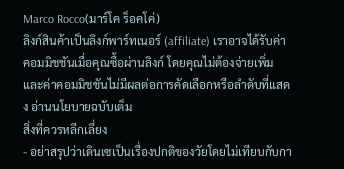Marco Rocco(มาร์โค ร็อคโค่)
ลิงก์สินค้าเป็นลิงก์พาร์ทเนอร์ (affiliate) เราอาจได้รับค่าคอมมิชชันเมื่อคุณซื้อผ่านลิงก์ โดยคุณไม่ต้องจ่ายเพิ่ม และค่าคอมมิชชันไม่มีผลต่อการคัดเลือกหรือลำดับที่แสดง อ่านนโยบายฉบับเต็ม
สิ่งที่ควรหลีกเลี่ยง
- อย่าสรุปว่าเดินเซเป็นเรื่องปกติของวัยโดยไม่เทียบกับกา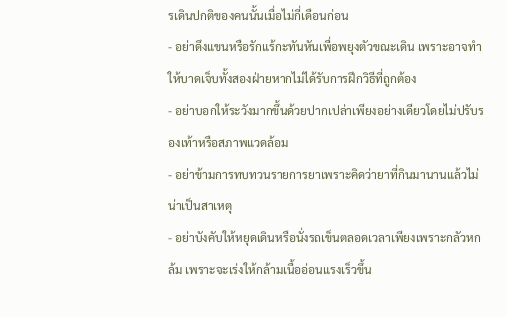รเดินปกติของคนนั้นเมื่อไม่กี่เดือนก่อน
- อย่าดึงแขนหรือรักแร้กะทันหันเพื่อพยุงตัวขณะเดิน เพราะอาจทำให้บาดเจ็บทั้งสองฝ่ายหากไม่ได้รับการฝึกวิธีที่ถูกต้อง
- อย่าบอกให้ระวังมากขึ้นด้วยปากเปล่าเพียงอย่างเดียวโดยไม่ปรับรองเท้าหรือสภาพแวดล้อม
- อย่าข้ามการทบทวนรายการยาเพราะคิดว่ายาที่กินมานานแล้วไม่น่าเป็นสาเหตุ
- อย่าบังคับให้หยุดเดินหรือนั่งรถเข็นตลอดเวลาเพียงเพราะกลัวหกล้ม เพราะจะเร่งให้กล้ามเนื้ออ่อนแรงเร็วขึ้น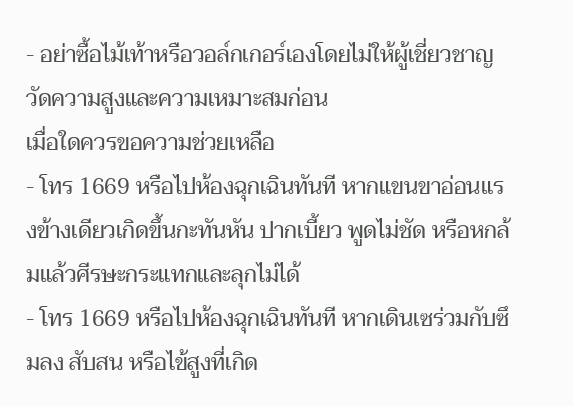- อย่าซื้อไม้เท้าหรือวอล์กเกอร์เองโดยไม่ให้ผู้เชี่ยวชาญวัดความสูงและความเหมาะสมก่อน
เมื่อใดควรขอความช่วยเหลือ
- โทร 1669 หรือไปห้องฉุกเฉินทันที หากแขนขาอ่อนแรงข้างเดียวเกิดขึ้นกะทันหัน ปากเบี้ยว พูดไม่ชัด หรือหกล้มแล้วศีรษะกระแทกและลุกไม่ได้
- โทร 1669 หรือไปห้องฉุกเฉินทันที หากเดินเซร่วมกับซึมลง สับสน หรือไข้สูงที่เกิด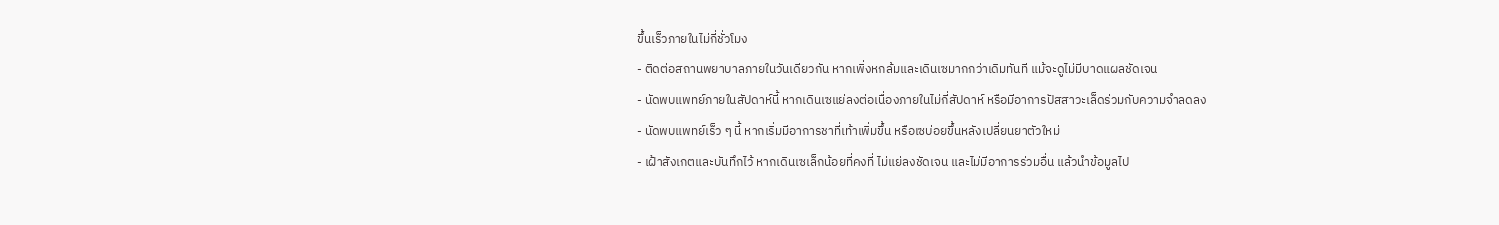ขึ้นเร็วภายในไม่กี่ชั่วโมง
- ติดต่อสถานพยาบาลภายในวันเดียวกัน หากเพิ่งหกล้มและเดินเซมากกว่าเดิมทันที แม้จะดูไม่มีบาดแผลชัดเจน
- นัดพบแพทย์ภายในสัปดาห์นี้ หากเดินเซแย่ลงต่อเนื่องภายในไม่กี่สัปดาห์ หรือมีอาการปัสสาวะเล็ดร่วมกับความจำลดลง
- นัดพบแพทย์เร็ว ๆ นี้ หากเริ่มมีอาการชาที่เท้าเพิ่มขึ้น หรือเซบ่อยขึ้นหลังเปลี่ยนยาตัวใหม่
- เฝ้าสังเกตและบันทึกไว้ หากเดินเซเล็กน้อยที่คงที่ ไม่แย่ลงชัดเจน และไม่มีอาการร่วมอื่น แล้วนำข้อมูลไป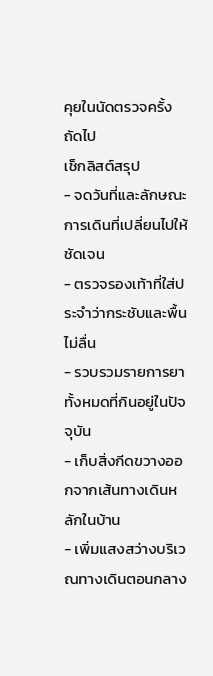คุยในนัดตรวจครั้งถัดไป
เช็กลิสต์สรุป
- จดวันที่และลักษณะการเดินที่เปลี่ยนไปให้ชัดเจน
- ตรวจรองเท้าที่ใส่ประจำว่ากระชับและพื้นไม่ลื่น
- รวบรวมรายการยาทั้งหมดที่กินอยู่ในปัจจุบัน
- เก็บสิ่งกีดขวางออกจากเส้นทางเดินหลักในบ้าน
- เพิ่มแสงสว่างบริเวณทางเดินตอนกลาง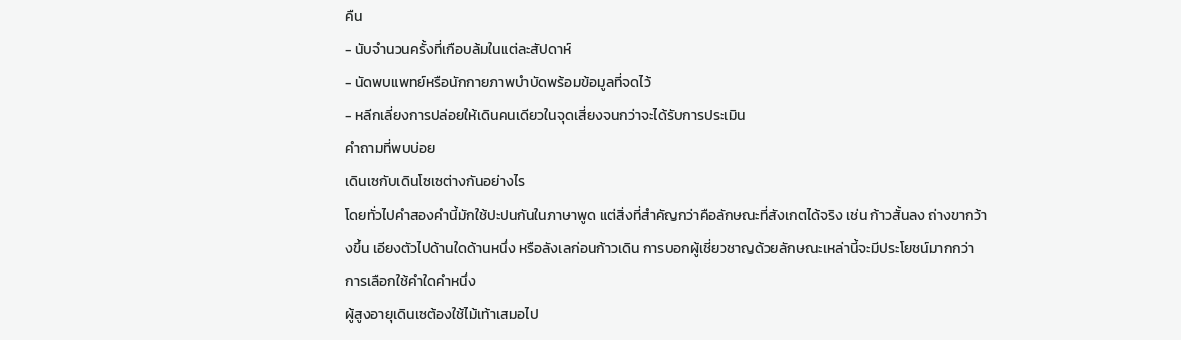คืน
- นับจำนวนครั้งที่เกือบล้มในแต่ละสัปดาห์
- นัดพบแพทย์หรือนักกายภาพบำบัดพร้อมข้อมูลที่จดไว้
- หลีกเลี่ยงการปล่อยให้เดินคนเดียวในจุดเสี่ยงจนกว่าจะได้รับการประเมิน
คำถามที่พบบ่อย
เดินเซกับเดินโซเซต่างกันอย่างไร
โดยทั่วไปคำสองคำนี้มักใช้ปะปนกันในภาษาพูด แต่สิ่งที่สำคัญกว่าคือลักษณะที่สังเกตได้จริง เช่น ก้าวสั้นลง ถ่างขากว้างขึ้น เอียงตัวไปด้านใดด้านหนึ่ง หรือลังเลก่อนก้าวเดิน การบอกผู้เชี่ยวชาญด้วยลักษณะเหล่านี้จะมีประโยชน์มากกว่าการเลือกใช้คำใดคำหนึ่ง
ผู้สูงอายุเดินเซต้องใช้ไม้เท้าเสมอไป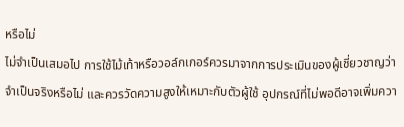หรือไม่
ไม่จำเป็นเสมอไป การใช้ไม้เท้าหรือวอล์กเกอร์ควรมาจากการประเมินของผู้เชี่ยวชาญว่าจำเป็นจริงหรือไม่ และควรวัดความสูงให้เหมาะกับตัวผู้ใช้ อุปกรณ์ที่ไม่พอดีอาจเพิ่มควา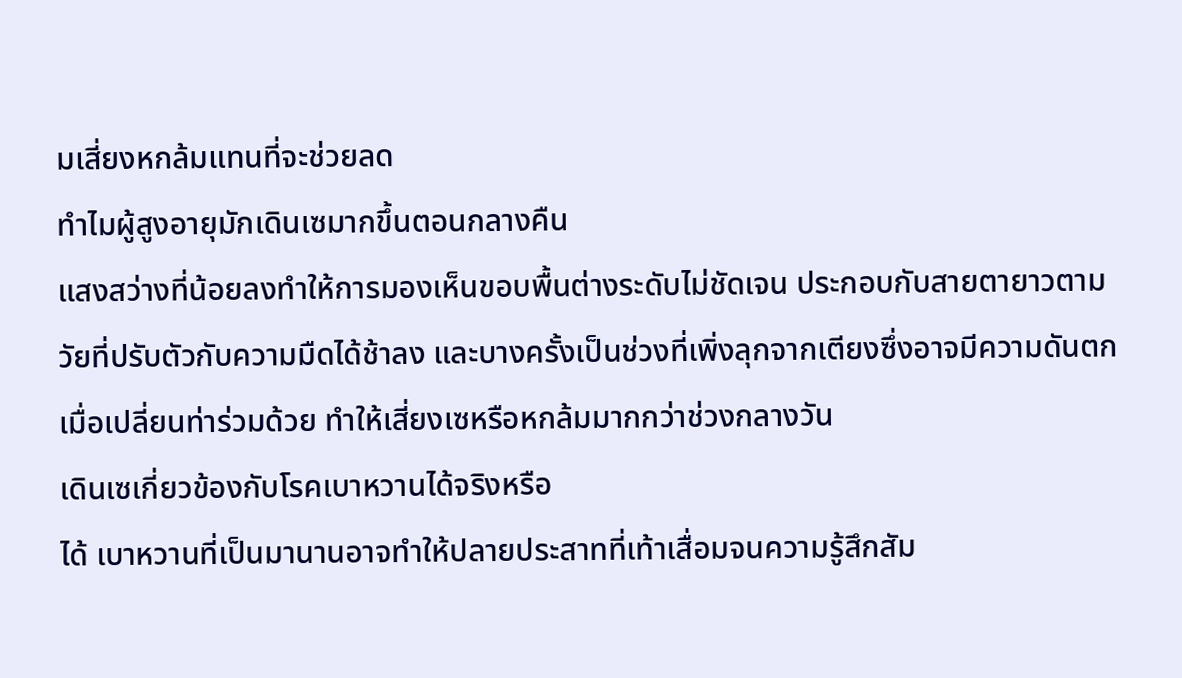มเสี่ยงหกล้มแทนที่จะช่วยลด
ทำไมผู้สูงอายุมักเดินเซมากขึ้นตอนกลางคืน
แสงสว่างที่น้อยลงทำให้การมองเห็นขอบพื้นต่างระดับไม่ชัดเจน ประกอบกับสายตายาวตามวัยที่ปรับตัวกับความมืดได้ช้าลง และบางครั้งเป็นช่วงที่เพิ่งลุกจากเตียงซึ่งอาจมีความดันตกเมื่อเปลี่ยนท่าร่วมด้วย ทำให้เสี่ยงเซหรือหกล้มมากกว่าช่วงกลางวัน
เดินเซเกี่ยวข้องกับโรคเบาหวานได้จริงหรือ
ได้ เบาหวานที่เป็นมานานอาจทำให้ปลายประสาทที่เท้าเสื่อมจนความรู้สึกสัม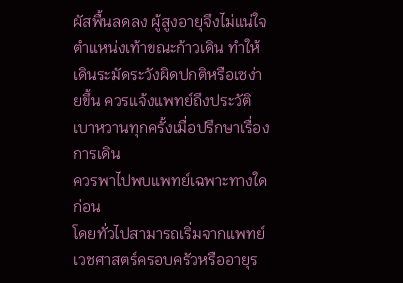ผัสพื้นลดลง ผู้สูงอายุจึงไม่แน่ใจตำแหน่งเท้าขณะก้าวเดิน ทำให้เดินระมัดระวังผิดปกติหรือเซง่ายขึ้น ควรแจ้งแพทย์ถึงประวัติเบาหวานทุกครั้งเมื่อปรึกษาเรื่องการเดิน
ควรพาไปพบแพทย์เฉพาะทางใดก่อน
โดยทั่วไปสามารถเริ่มจากแพทย์เวชศาสตร์ครอบครัวหรืออายุร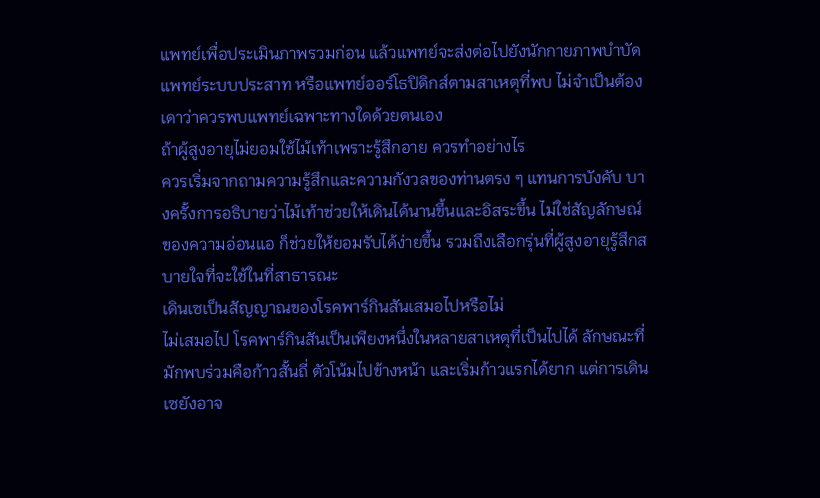แพทย์เพื่อประเมินภาพรวมก่อน แล้วแพทย์จะส่งต่อไปยังนักกายภาพบำบัด แพทย์ระบบประสาท หรือแพทย์ออร์โธปิดิกส์ตามสาเหตุที่พบ ไม่จำเป็นต้องเดาว่าควรพบแพทย์เฉพาะทางใดด้วยตนเอง
ถ้าผู้สูงอายุไม่ยอมใช้ไม้เท้าเพราะรู้สึกอาย ควรทำอย่างไร
ควรเริ่มจากถามความรู้สึกและความกังวลของท่านตรง ๆ แทนการบังคับ บางครั้งการอธิบายว่าไม้เท้าช่วยให้เดินได้นานขึ้นและอิสระขึ้น ไม่ใช่สัญลักษณ์ของความอ่อนแอ ก็ช่วยให้ยอมรับได้ง่ายขึ้น รวมถึงเลือกรุ่นที่ผู้สูงอายุรู้สึกสบายใจที่จะใช้ในที่สาธารณะ
เดินเซเป็นสัญญาณของโรคพาร์กินสันเสมอไปหรือไม่
ไม่เสมอไป โรคพาร์กินสันเป็นเพียงหนึ่งในหลายสาเหตุที่เป็นไปได้ ลักษณะที่มักพบร่วมคือก้าวสั้นถี่ ตัวโน้มไปข้างหน้า และเริ่มก้าวแรกได้ยาก แต่การเดินเซยังอาจ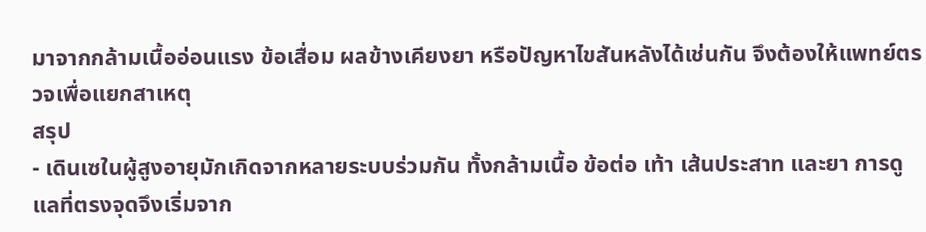มาจากกล้ามเนื้ออ่อนแรง ข้อเสื่อม ผลข้างเคียงยา หรือปัญหาไขสันหลังได้เช่นกัน จึงต้องให้แพทย์ตรวจเพื่อแยกสาเหตุ
สรุป
- เดินเซในผู้สูงอายุมักเกิดจากหลายระบบร่วมกัน ทั้งกล้ามเนื้อ ข้อต่อ เท้า เส้นประสาท และยา การดูแลที่ตรงจุดจึงเริ่มจาก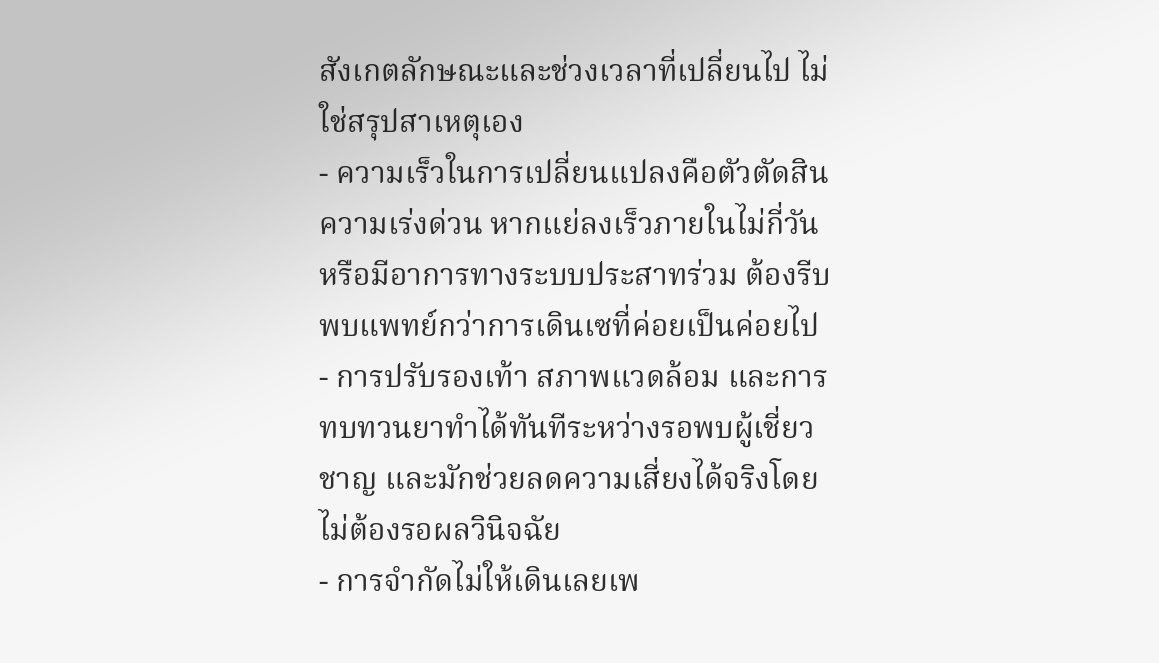สังเกตลักษณะและช่วงเวลาที่เปลี่ยนไป ไม่ใช่สรุปสาเหตุเอง
- ความเร็วในการเปลี่ยนแปลงคือตัวตัดสินความเร่งด่วน หากแย่ลงเร็วภายในไม่กี่วันหรือมีอาการทางระบบประสาทร่วม ต้องรีบพบแพทย์กว่าการเดินเซที่ค่อยเป็นค่อยไป
- การปรับรองเท้า สภาพแวดล้อม และการทบทวนยาทำได้ทันทีระหว่างรอพบผู้เชี่ยวชาญ และมักช่วยลดความเสี่ยงได้จริงโดยไม่ต้องรอผลวินิจฉัย
- การจำกัดไม่ให้เดินเลยเพ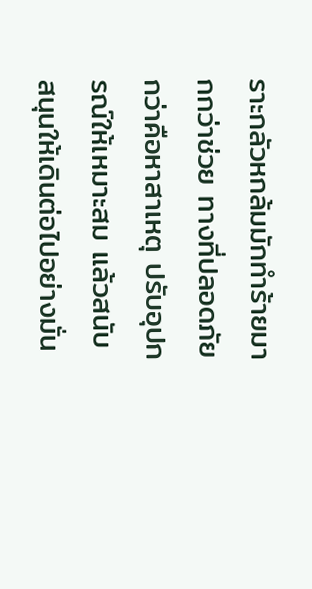ราะกลัวหกล้มมักทำร้ายมากกว่าช่วย ทางที่ปลอดภัยกว่าคือหาสาเหตุ ปรับอุปกรณ์ให้เหมาะสม แล้วสนับสนุนให้เดินต่อไปอย่างมั่น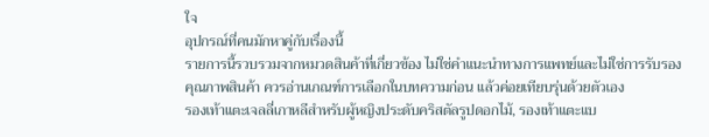ใจ
อุปกรณ์ที่คนมักหาคู่กับเรื่องนี้
รายการนี้รวบรวมจากหมวดสินค้าที่เกี่ยวข้อง ไม่ใช่คำแนะนำทางการแพทย์และไม่ใช่การรับรองคุณภาพสินค้า ควรอ่านเกณฑ์การเลือกในบทความก่อน แล้วค่อยเทียบรุ่นด้วยตัวเอง
รองเท้าแตะเจลลี่เกาหลีสำหรับผู้หญิงประดับคริสตัลรูปดอกไม้, รองเท้าแตะแบ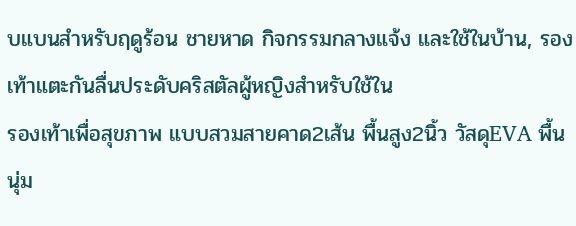บแบนสำหรับฤดูร้อน ชายหาด กิจกรรมกลางแจ้ง และใช้ในบ้าน, รองเท้าแตะกันลื่นประดับคริสตัลผู้หญิงสำหรับใช้ใน
รองเท้าเพื่อสุขภาพ แบบสวมสายคาด2เส้น พื้นสูง2นิ้ว วัสดุEVA พื้นนุ่ม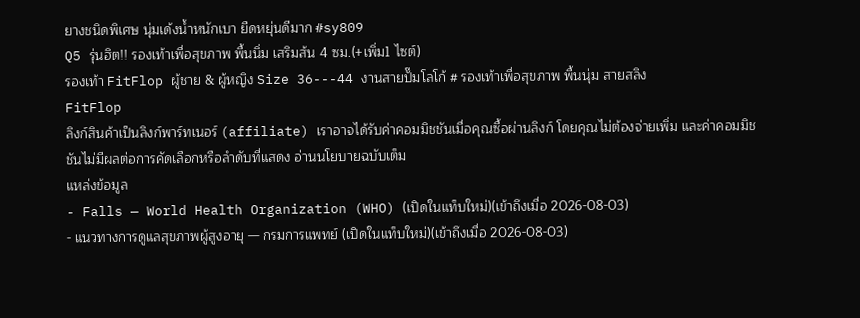ยางชนิดพิเศษ นุ่มเด้งน้ำหนักเบา ยืดหยุ่นดีมาก #sy809
Q5 รุ่นฮิต!! รองเท้าเพื่อสุขภาพ พื้นนิ่ม เสริมส้น 4 ซม.(+เพิ่ม1 ไซต์)
รองเท้า FitFlop ผู้ชาย & ผู้หญิง Size 36---44 งานสายปั๊มโลโก้ # รองเท้าเพื่อสุขภาพ พื้นนุ่ม สายสลิง
FitFlop
ลิงก์สินค้าเป็นลิงก์พาร์ทเนอร์ (affiliate) เราอาจได้รับค่าคอมมิชชันเมื่อคุณซื้อผ่านลิงก์ โดยคุณไม่ต้องจ่ายเพิ่ม และค่าคอมมิชชันไม่มีผลต่อการคัดเลือกหรือลำดับที่แสดง อ่านนโยบายฉบับเต็ม
แหล่งข้อมูล
- Falls — World Health Organization (WHO) (เปิดในแท็บใหม่)(เข้าถึงเมื่อ 2026-08-03)
- แนวทางการดูแลสุขภาพผู้สูงอายุ — กรมการแพทย์ (เปิดในแท็บใหม่)(เข้าถึงเมื่อ 2026-08-03)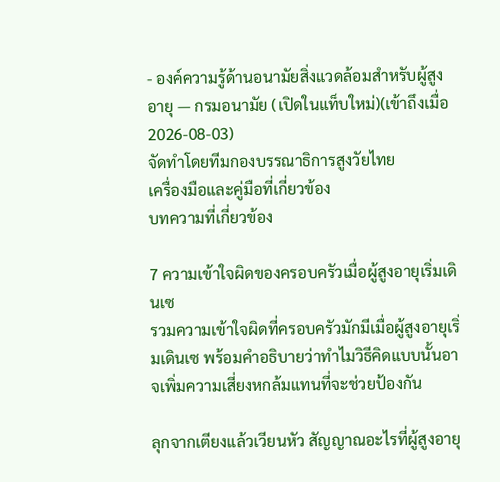- องค์ความรู้ด้านอนามัยสิ่งแวดล้อมสำหรับผู้สูงอายุ — กรมอนามัย (เปิดในแท็บใหม่)(เข้าถึงเมื่อ 2026-08-03)
จัดทำโดยทีมกองบรรณาธิการสูงวัยไทย
เครื่องมือและคู่มือที่เกี่ยวข้อง
บทความที่เกี่ยวข้อง

7 ความเข้าใจผิดของครอบครัวเมื่อผู้สูงอายุเริ่มเดินเซ
รวมความเข้าใจผิดที่ครอบครัวมักมีเมื่อผู้สูงอายุเริ่มเดินเซ พร้อมคำอธิบายว่าทำไมวิธีคิดแบบนั้นอาจเพิ่มความเสี่ยงหกล้มแทนที่จะช่วยป้องกัน

ลุกจากเตียงแล้วเวียนหัว สัญญาณอะไรที่ผู้สูงอายุ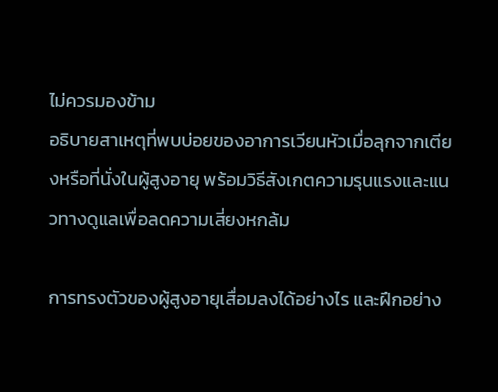ไม่ควรมองข้าม
อธิบายสาเหตุที่พบบ่อยของอาการเวียนหัวเมื่อลุกจากเตียงหรือที่นั่งในผู้สูงอายุ พร้อมวิธีสังเกตความรุนแรงและแนวทางดูแลเพื่อลดความเสี่ยงหกล้ม

การทรงตัวของผู้สูงอายุเสื่อมลงได้อย่างไร และฝึกอย่าง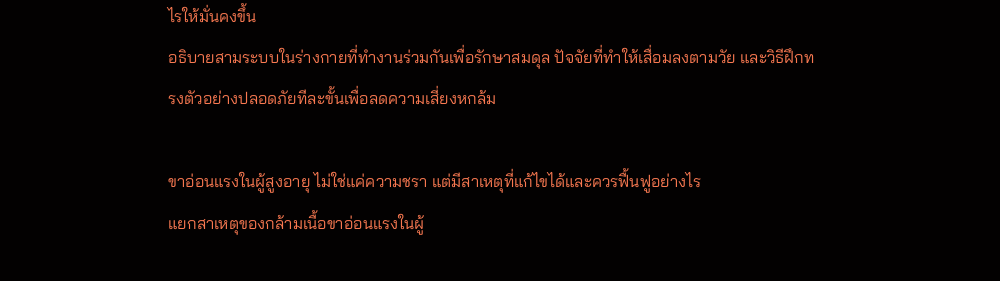ไรให้มั่นคงขึ้น
อธิบายสามระบบในร่างกายที่ทำงานร่วมกันเพื่อรักษาสมดุล ปัจจัยที่ทำให้เสื่อมลงตามวัย และวิธีฝึกทรงตัวอย่างปลอดภัยทีละขั้นเพื่อลดความเสี่ยงหกล้ม

ขาอ่อนแรงในผู้สูงอายุ ไม่ใช่แค่ความชรา แต่มีสาเหตุที่แก้ไขได้และควรฟื้นฟูอย่างไร
แยกสาเหตุของกล้ามเนื้อขาอ่อนแรงในผู้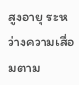สูงอายุ ระหว่างความเสื่อมตาม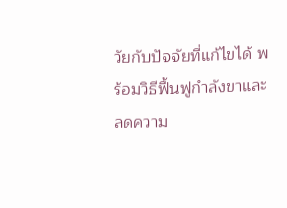วัยกับปัจจัยที่แก้ไขได้ พร้อมวิธีฟื้นฟูกำลังขาและลดความ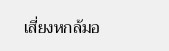เสี่ยงหกล้มอ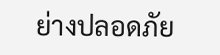ย่างปลอดภัย